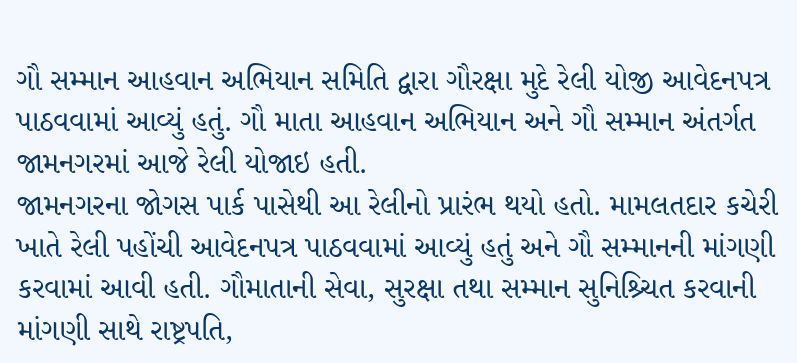ગૌ સમ્માન આહવાન અભિયાન સમિતિ દ્વારા ગૌરક્ષા મુદે રેલી યોજી આવેદનપત્ર પાઠવવામાં આવ્યું હતું. ગૌ માતા આહવાન અભિયાન અને ગૌ સમ્માન અંતર્ગત જામનગરમાં આજે રેલી યોજાઇ હતી.
જામનગરના જોગસ પાર્ક પાસેથી આ રેલીનો પ્રારંભ થયો હતો. મામલતદાર કચેરી ખાતે રેલી પહોંચી આવેદનપત્ર પાઠવવામાં આવ્યું હતું અને ગૌ સમ્માનની માંગણી કરવામાં આવી હતી. ગૌમાતાની સેવા, સુરક્ષા તથા સમ્માન સુનિશ્ર્ચિત કરવાની માંગણી સાથે રાષ્ટ્રપતિ,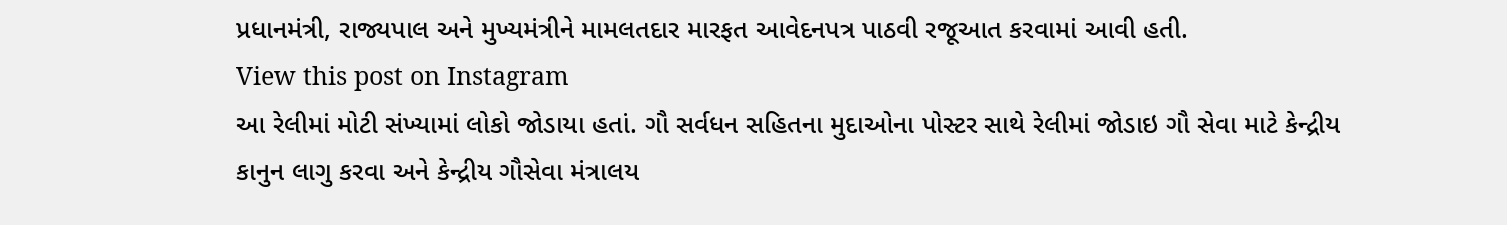પ્રધાનમંત્રી, રાજ્યપાલ અને મુખ્યમંત્રીને મામલતદાર મારફત આવેદનપત્ર પાઠવી રજૂઆત કરવામાં આવી હતી.
View this post on Instagram
આ રેલીમાં મોટી સંખ્યામાં લોકો જોડાયા હતાં. ગૌ સર્વધન સહિતના મુદાઓના પોસ્ટર સાથે રેલીમાં જોડાઇ ગૌ સેવા માટે કેન્દ્રીય કાનુન લાગુ કરવા અને કેન્દ્રીય ગૌસેવા મંત્રાલય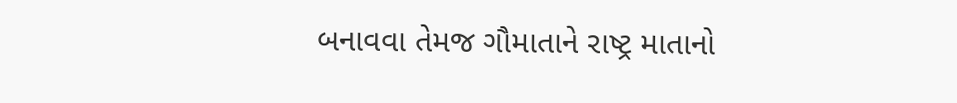બનાવવા તેમજ ગૌમાતાને રાષ્ટ્ર માતાનો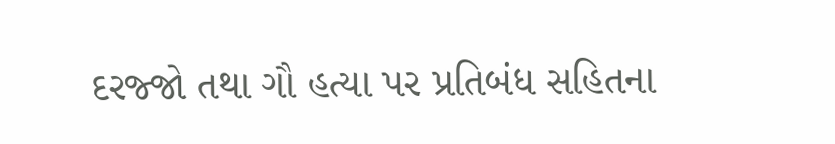દરજ્જો તથા ગૌ હત્યા પર પ્રતિબંધ સહિતના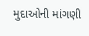મુદાઓની માંગણી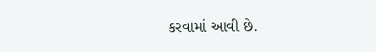કરવામાં આવી છે.